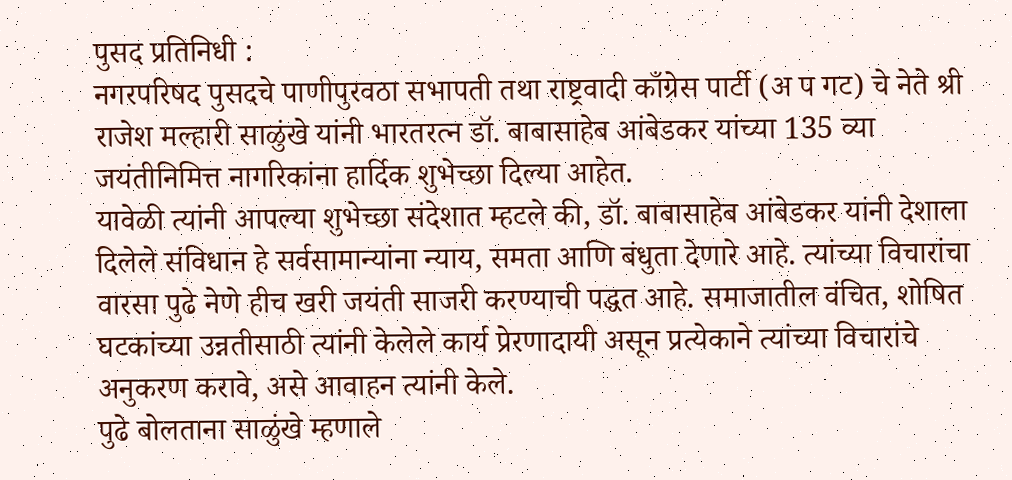पुसद प्रतिनिधी :
नगरपरिषद पुसदचे पाणीपुरवठा सभापती तथा राष्ट्रवादी काँग्रेस पार्टी (अ प गट) चे नेते श्री राजेश मल्हारी साळुंखे यांनी भारतरत्न डॉ. बाबासाहेब आंबेडकर यांच्या 135 व्या जयंतीनिमित्त नागरिकांना हार्दिक शुभेच्छा दिल्या आहेत.
यावेळी त्यांनी आपल्या शुभेच्छा संदेशात म्हटले की, डॉ. बाबासाहेब आंबेडकर यांनी देशाला दिलेले संविधान हे सर्वसामान्यांना न्याय, समता आणि बंधुता देणारे आहे. त्यांच्या विचारांचा वारसा पुढे नेणे हीच खरी जयंती साजरी करण्याची पद्धत आहे. समाजातील वंचित, शोषित घटकांच्या उन्नतीसाठी त्यांनी केलेले कार्य प्रेरणादायी असून प्रत्येकाने त्यांच्या विचारांचे अनुकरण करावे, असे आवाहन त्यांनी केले.
पुढे बोलताना साळुंखे म्हणाले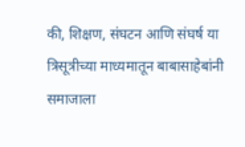की, शिक्षण, संघटन आणि संघर्ष या त्रिसूत्रीच्या माध्यमातून बाबासाहेबांनी समाजाला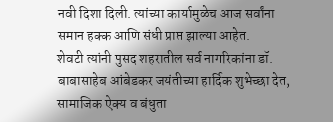नवी दिशा दिली. त्यांच्या कार्यामुळेच आज सर्वांना समान हक्क आणि संधी प्राप्त झाल्या आहेत.
शेवटी त्यांनी पुसद शहरातील सर्व नागरिकांना डॉ. बाबासाहेब आंबेडकर जयंतीच्या हार्दिक शुभेच्छा देत, सामाजिक ऐक्य व बंधुता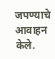जपण्याचे आवाहन केले.